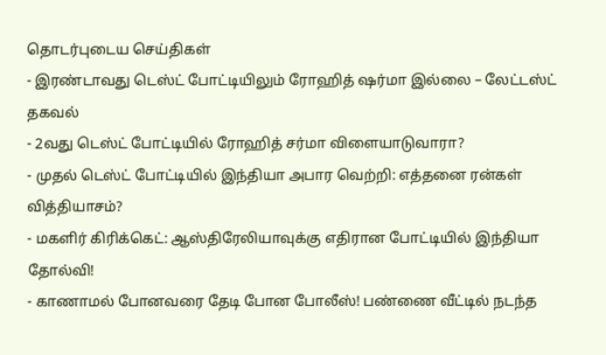தொடர்புடைய செய்திகள்
- இரண்டாவது டெஸ்ட் போட்டியிலும் ரோஹித் ஷர்மா இல்லை – லேட்டஸ்ட் தகவல்
- 2வது டெஸ்ட் போட்டியில் ரோஹித் சர்மா விளையாடுவாரா?
- முதல் டெஸ்ட் போட்டியில் இந்தியா அபார வெற்றி: எத்தனை ரன்கள் வித்தியாசம்?
- மகளிர் கிரிக்கெட்: ஆஸ்திரேலியாவுக்கு எதிரான போட்டியில் இந்தியா தோல்வி!
- காணாமல் போனவரை தேடி போன போலீஸ்! பண்ணை வீட்டில் நடந்த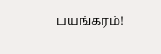பயங்கரம்!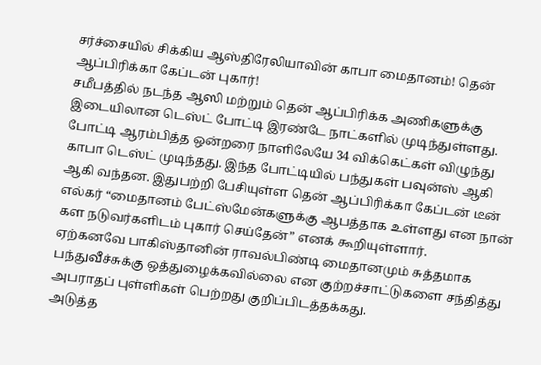சர்ச்சையில் சிக்கிய ஆஸ்திரேலியாவின் காபா மைதானம்! தென் ஆப்பிரிக்கா கேப்டன் புகார்!
சமீபத்தில் நடந்த ஆஸி மற்றும் தென் ஆப்பிரிக்க அணிகளுக்கு இடையிலான டெஸ்ட் போட்டி இரண்டே நாட்களில் முடிந்துள்ளது.
போட்டி ஆரம்பித்த ஒன்றரை நாளிலேயே 34 விக்கெட்கள் விழுந்து காபா டெஸ்ட் முடிந்தது. இந்த போட்டியில் பந்துகள் பவுன்ஸ் ஆகி ஆகி வந்தன. இதுபற்றி பேசியுள்ள தென் ஆப்பிரிக்கா கேப்டன் டீன் எல்கர் “மைதானம் பேட்ஸ்மேன்களுக்கு ஆபத்தாக உள்ளது என நான் கள நடுவர்களிடம் புகார் செய்தேன்” எனக் கூறியுள்ளார்.
ஏற்கனவே பாகிஸ்தானின் ராவல்பிண்டி மைதானமும் சுத்தமாக பந்துவீச்சுக்கு ஒத்துழைக்கவில்லை என குற்றச்சாட்டுகளை சந்தித்து அபராதப் புள்ளிகள் பெற்றது குறிப்பிடத்தக்கது.
அடுத்த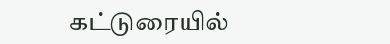கட்டுரையில்